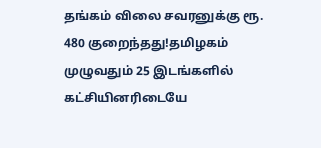தங்கம் விலை சவரனுக்கு ரூ. 480 குறைந்தது!தமிழகம் முழுவதும் 25 இடங்களில் கட்சியினரிடையே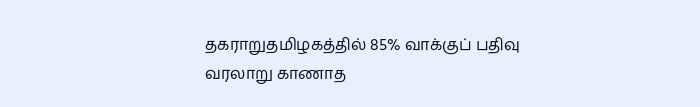தகராறுதமிழகத்தில் 85% வாக்குப் பதிவு வரலாறு காணாத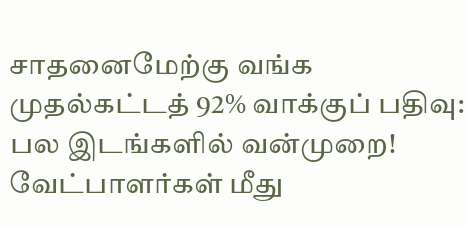சாதனைமேற்கு வங்க முதல்கட்டத் 92% வாக்குப் பதிவு: பல இடங்களில் வன்முறை! வேட்பாளர்கள் மீது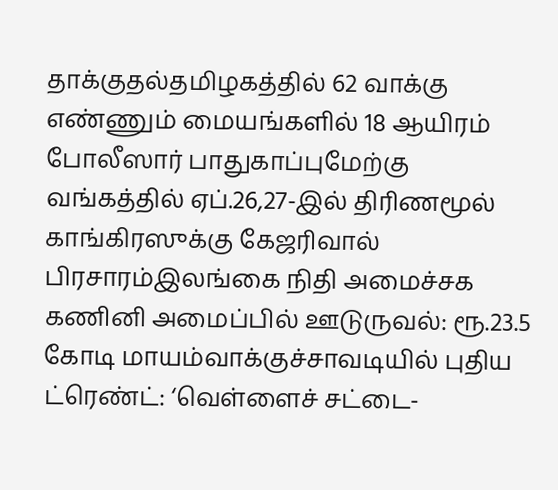தாக்குதல்தமிழகத்தில் 62 வாக்கு எண்ணும் மையங்களில் 18 ஆயிரம் போலீஸார் பாதுகாப்புமேற்கு வங்கத்தில் ஏப்.26,27-இல் திரிணமூல் காங்கிரஸுக்கு கேஜரிவால் பிரசாரம்இலங்கை நிதி அமைச்சக கணினி அமைப்பில் ஊடுருவல்: ரூ.23.5 கோடி மாயம்வாக்குச்சாவடியில் புதிய ட்ரெண்ட்: ‘வெள்ளைச் சட்டை-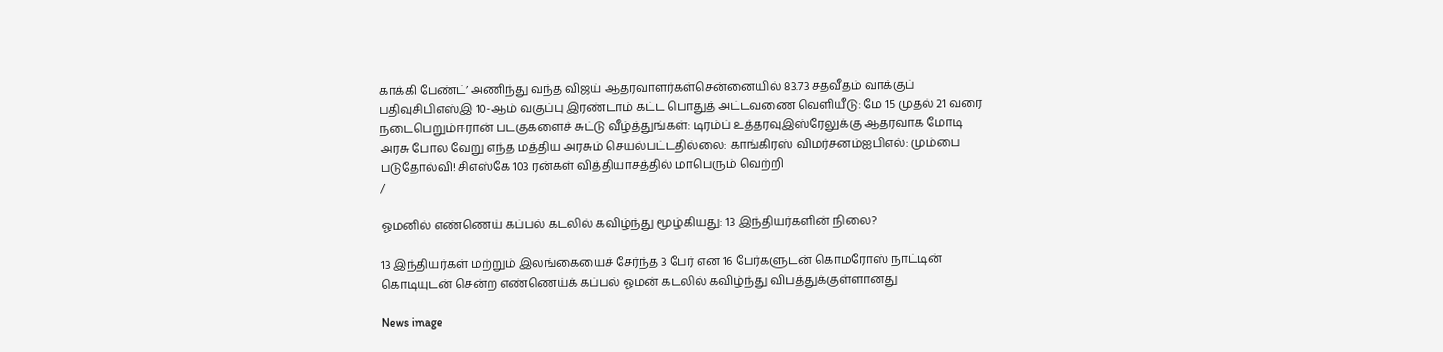காக்கி பேண்ட்’ அணிந்து வந்த விஜய் ஆதரவாளர்கள்சென்னையில் 83.73 சதவீதம் வாக்குப் பதிவுசிபிஎஸ்இ 10-ஆம் வகுப்பு இரண்டாம் கட்ட பொதுத் அட்டவணை வெளியீடு: மே 15 முதல் 21 வரை நடைபெறும்ஈரான் படகுகளைச் சுட்டு வீழ்த்துங்கள்: டிரம்ப் உத்தரவுஇஸ்ரேலுக்கு ஆதரவாக மோடி அரசு போல வேறு எந்த மத்திய அரசும் செயல்பட்டதில்லை: காங்கிரஸ் விமர்சனம்ஐபிஎல்: மும்பை படுதோல்வி! சிஎஸ்கே 103 ரன்கள் வித்தியாசத்தில் மாபெரும் வெற்றி
/

ஓமனில் எண்ணெய் கப்பல் கடலில் கவிழ்ந்து மூழ்கியது: 13 இந்தியர்களின் நிலை?

13 இந்தியர்கள் மற்றும் இலங்கையைச் சேர்ந்த 3 பேர் என 16 பேர்களுடன் கொமரோஸ் நாட்டின் கொடியுடன் சென்ற எண்ணெய்க் கப்பல் ஓமன் கடலில் கவிழ்ந்து விபத்துக்குள்ளானது

News image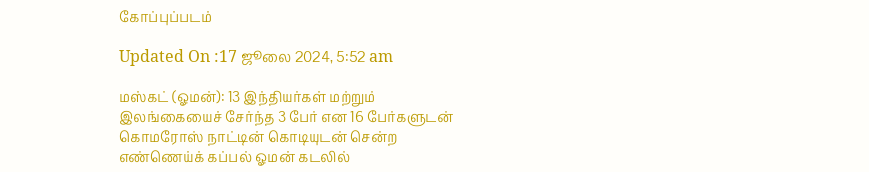கோப்புப்படம்

Updated On :17 ஜூலை 2024, 5:52 am

மஸ்கட் (ஓமன்): 13 இந்தியர்கள் மற்றும் இலங்கையைச் சேர்ந்த 3 பேர் என 16 பேர்களுடன் கொமரோஸ் நாட்டின் கொடியுடன் சென்ற எண்ணெய்க் கப்பல் ஓமன் கடலில்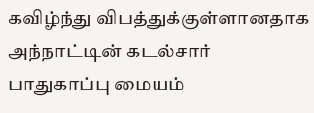கவிழ்ந்து விபத்துக்குள்ளானதாக அந்நாட்டின் கடல்சார் பாதுகாப்பு மையம்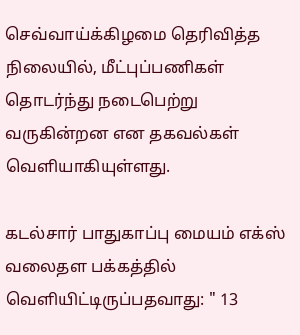செவ்வாய்க்கிழமை தெரிவித்த நிலையில், மீட்புப்பணிகள் தொடர்ந்து நடைபெற்று வருகின்றன என தகவல்கள் வெளியாகியுள்ளது.

கடல்சார் பாதுகாப்பு மையம் எக்ஸ் வலைதள பக்கத்தில் வெளியிட்டிருப்பதவாது: " 13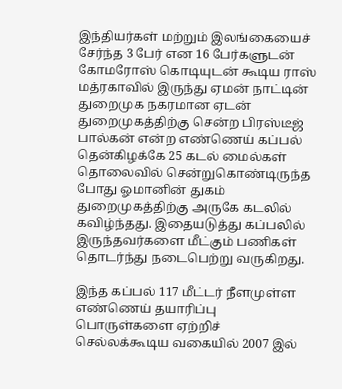இந்தியர்கள் மற்றும் இலங்கையைச் சேர்ந்த 3 பேர் என 16 பேர்களுடன் கோமரோஸ் கொடியுடன் கூடிய ராஸ் மத்ரகாவில் இருந்து ஏமன் நாட்டின் துறைமுக நகரமான ஏடன் துறைமுகத்திற்கு சென்ற பிரஸ்டீஜ் பால்கன் என்ற எண்ணெய் கப்பல் தென்கிழக்கே 25 கடல் மைல்கள் தொலைவில் சென்றுகொண்டிருந்த போது ஓமானின் துகம் துறைமுகத்திற்கு அருகே கடலில் கவிழ்ந்தது. இதையடுத்து கப்பலில் இருந்தவர்களை மீட்கும் பணிகள் தொடர்ந்து நடைபெற்று வருகிறது.

இந்த கப்பல் 117 மீட்டர் நீளமுள்ள எண்ணெய் தயாரிப்பு பொருள்களை ஏற்றிச் செல்லக்கூடிய வகையில் 2007 இல்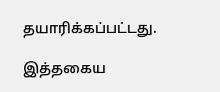தயாரிக்கப்பட்டது.

இத்தகைய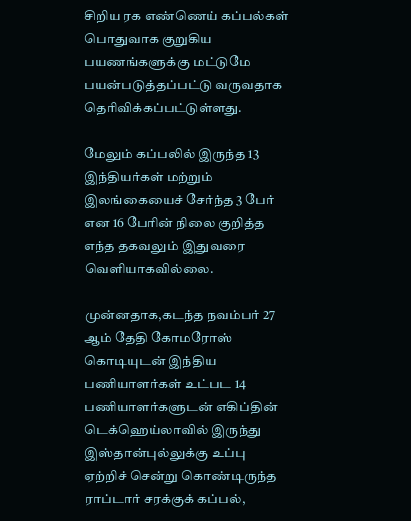சிறிய ரக எண்ணெய் கப்பல்கள் பொதுவாக குறுகிய பயணங்களுக்கு மட்டுமே பயன்படுத்தப்பட்டு வருவதாக தெரிவிக்கப்பட்டுள்ளது.

மேலும் கப்பலில் இருந்த 13 இந்தியர்கள் மற்றும் இலங்கையைச் சேர்ந்த 3 பேர் என 16 பேரின் நிலை குறித்த எந்த தகவலும் இதுவரை வெளியாகவில்லை.

முன்னதாக,கடந்த நவம்பர் 27 ஆம் தேதி கோமரோஸ் கொடியுடன் இந்திய பணியாளர்கள் உட்பட 14 பணியாளர்களுடன் எகிப்தின் டெக்ஹெய்லாவில் இருந்து இஸ்தான்புல்லுக்கு உப்பு ஏற்றிச் சென்று கொண்டிருந்த ராப்டார் சரக்குக் கப்பல்,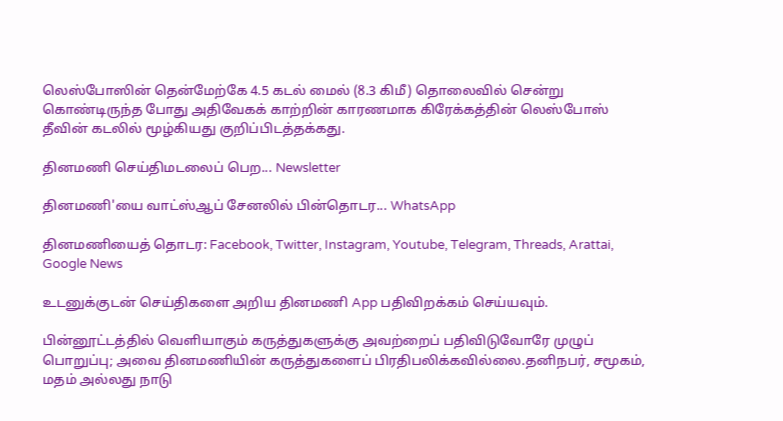லெஸ்போஸின் தென்மேற்கே 4.5 கடல் மைல் (8.3 கிமீ) தொலைவில் சென்று கொண்டிருந்த போது அதிவேகக் காற்றின் காரணமாக கிரேக்கத்தின் லெஸ்போஸ் தீவின் கடலில் மூழ்கியது குறிப்பிடத்தக்கது.

தினமணி செய்திமடலைப் பெற... Newsletter

தினமணி'யை வாட்ஸ்ஆப் சேனலில் பின்தொடர... WhatsApp

தினமணியைத் தொடர: Facebook, Twitter, Instagram, Youtube, Telegram, Threads, Arattai, Google News

உடனுக்குடன் செய்திகளை அறிய தினமணி App பதிவிறக்கம் செய்யவும்.

பின்னூட்டத்தில் வெளியாகும் கருத்துகளுக்கு அவற்றைப் பதிவிடுவோரே முழுப் பொறுப்பு; அவை தினமணியின் கருத்துகளைப் பிரதிபலிக்கவில்லை.தனிநபர், சமூகம், மதம் அல்லது நாடு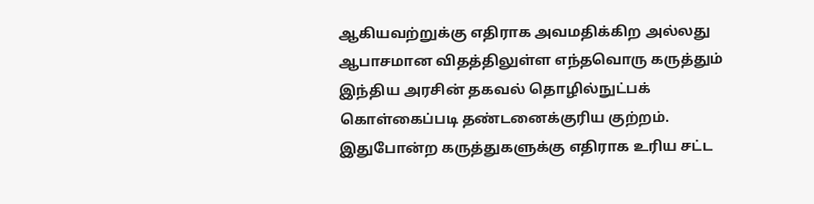ஆகியவற்றுக்கு எதிராக அவமதிக்கிற அல்லது ஆபாசமான விதத்திலுள்ள எந்தவொரு கருத்தும் இந்திய அரசின் தகவல் தொழில்நுட்பக் கொள்கைப்படி தண்டனைக்குரிய குற்றம். இதுபோன்ற கருத்துகளுக்கு எதிராக உரிய சட்ட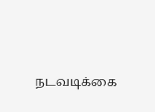நடவடிக்கை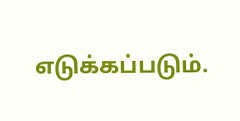எடுக்கப்படும்.